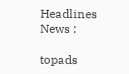Headlines News :

topads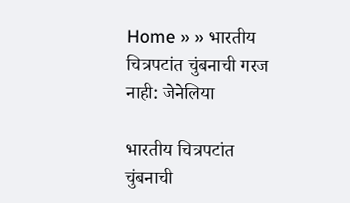Home » » भारतीय चित्रपटांत चुंबनाची गरज नाही: जेनेलिया

भारतीय चित्रपटांत चुंबनाची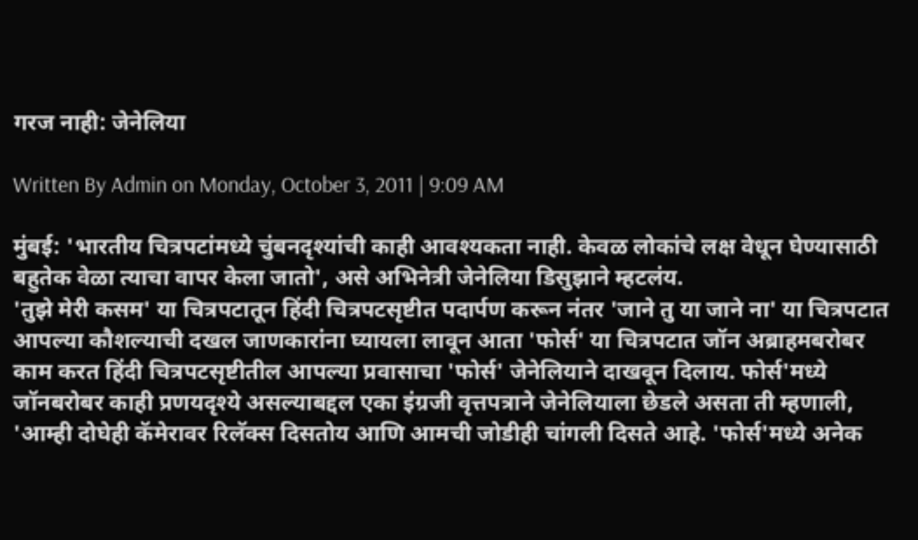गरज नाही: जेनेलिया

Written By Admin on Monday, October 3, 2011 | 9:09 AM

मुंबई: 'भारतीय चित्रपटांमध्ये चुंबनदृश्यांची काही आवश्यकता नाही. केवळ लोकांचे लक्ष वेधून घेण्यासाठी बहुतेक वेळा त्याचा वापर केला जातो', असे अभिनेत्री जेनेलिया डिसुझाने म्हटलंय.
'तुझे मेरी कसम' या चित्रपटातून हिंदी चित्रपटसृष्टीत पदार्पण करून नंतर 'जाने तु या जाने ना' या चित्रपटात आपल्या कौशल्याची दखल जाणकारांना घ्यायला लावून आता 'फोर्स' या चित्रपटात जॉन अब्राहमबरोबर काम करत हिंदी चित्रपटसृष्टीतील आपल्या प्रवासाचा 'फोर्स' जेनेलियाने दाखवून दिलाय. फोर्स'मध्ये जॉनबरोबर काही प्रणयदृश्ये असल्याबद्दल एका इंग्रजी वृत्तपत्राने जेनेलियाला छेडले असता ती म्हणाली, 'आम्ही दोघेही कॅमेरावर रिलॅक्स दिसतोय आणि आमची जोडीही चांगली दिसते आहे. 'फोर्स'मध्ये अनेक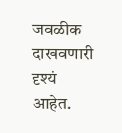जवळीक दाखवणारी दृश्यं आहेत.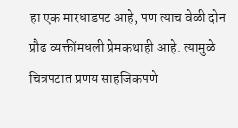हा एक मारधाडपट आहे, पण त्याच वेळी दोन प्रौढ व्यक्तींमधली प्रेमकथाही आहे. त्यामुळे चित्रपटात प्रणय साहजिकपणे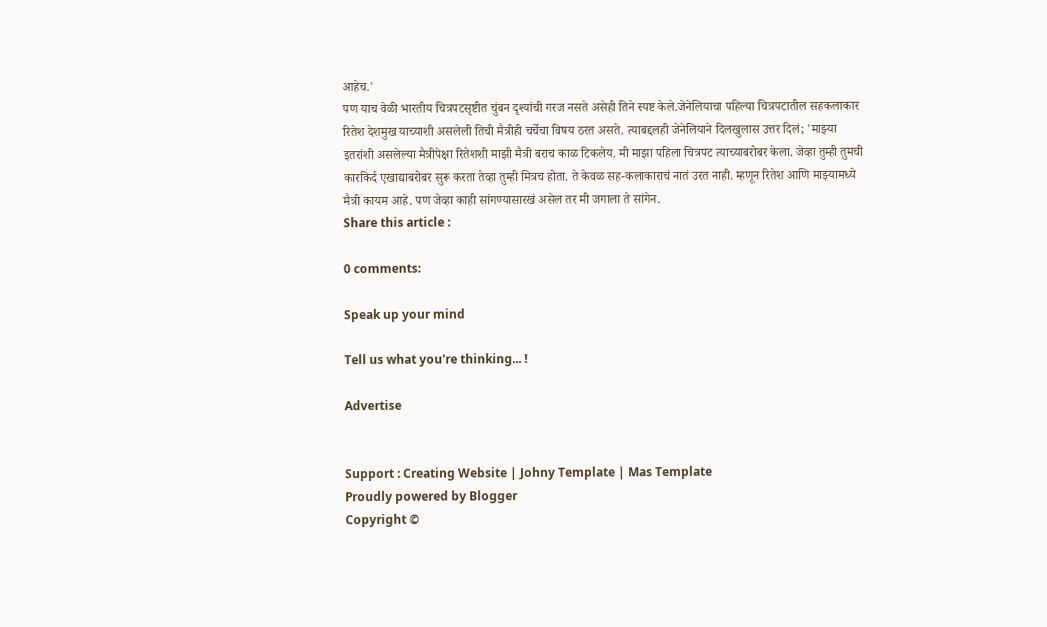आहेच.'
पण याच वेळी भारतीय चित्रपटसृष्टीत चुंबन दृश्यांची गरज नसते असेही तिने स्पष्ट केले.जेनेलियाचा पहिल्या चित्रपटातील सहकलाकार रितेश देशमुख याच्याशी असलेली तिची मैत्रीही चर्चेचा विषय ठरत असते. त्याबद्दलही जेनेलियाने दिलखुलास उत्तर दिलं; 'माझ्या इतरांशी असलेल्या मैत्रीपेक्षा रितेशशी माझी मैत्री बराच काळ टिकलेय. मी माझा पहिला चित्रपट त्याच्याबरोबर केला. जेव्हा तुम्ही तुमची कारकिर्द एखाद्याबरोबर सुरू करता तेव्हा तुम्ही मित्रच होता. ते केवळ सह-कलाकाराचं नातं उरत नाही. म्हणून रितेश आणि माझ्यामध्ये मैत्री कायम आहे. पण जेव्हा काही सांगण्यासारखं असेल तर मी जगाला ते सांगेन.
Share this article :

0 comments:

Speak up your mind

Tell us what you're thinking... !

Advertise


Support : Creating Website | Johny Template | Mas Template
Proudly powered by Blogger
Copyright ©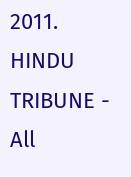2011. HINDU TRIBUNE - All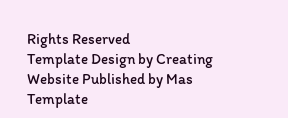Rights Reserved
Template Design by Creating Website Published by Mas Template